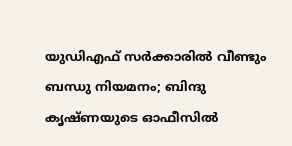യുഡിഎഫ് സര്‍ക്കാരില്‍ വീണ്ടും ബന്ധു നിയമനം; ബിന്ദു കൃഷ്ണയുടെ ഓഫീസില്‍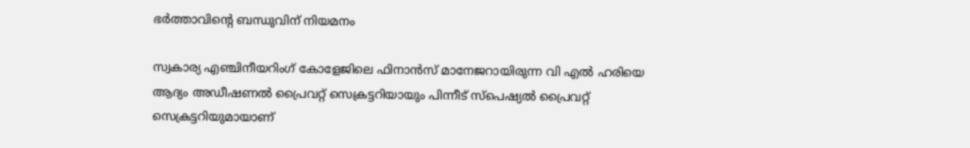ഭര്‍ത്താവിന്റെ ബന്ധുവിന് നിയമനം

സ്വകാര്യ എഞ്ചിനീയറിംഗ് കോളേജിലെ ഫിനാന്‍സ് മാനേജറായിരുന്ന വി എല്‍ ഹരിയെ ആദ്യം അഡീഷണല്‍ പ്രൈവറ്റ് സെക്രട്ടറിയായും പിന്നീട് സ്‌പെഷ്യല്‍ പ്രൈവറ്റ് സെക്രട്ടറിയുമായാണ്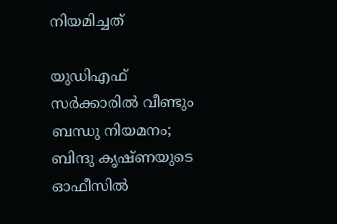നിയമിച്ചത്

യുഡിഎഫ് സര്‍ക്കാരില്‍ വീണ്ടും ബന്ധു നിയമനം; ബിന്ദു കൃഷ്ണയുടെ ഓഫീസില്‍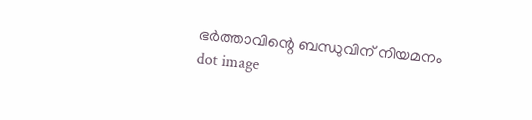ഭര്‍ത്താവിന്റെ ബന്ധുവിന് നിയമനം
dot image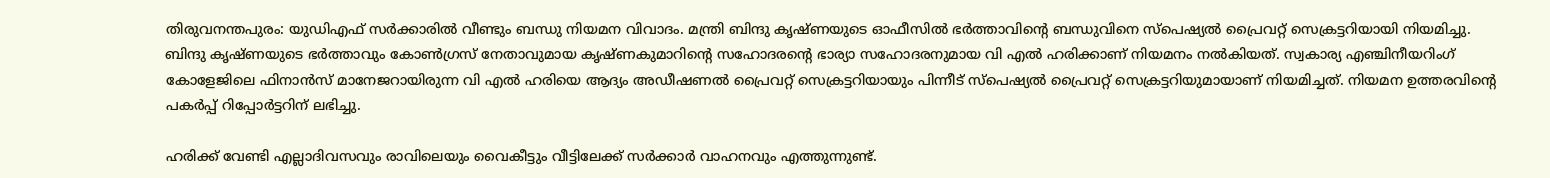തിരുവനന്തപുരം: യുഡിഎഫ് സര്‍ക്കാരില്‍ വീണ്ടും ബന്ധു നിയമന വിവാദം. മന്ത്രി ബിന്ദു കൃഷ്ണയുടെ ഓഫീസില്‍ ഭര്‍ത്താവിന്റെ ബന്ധുവിനെ സ്‌പെഷ്യല്‍ പ്രൈവറ്റ് സെക്രട്ടറിയായി നിയമിച്ചു. ബിന്ദു കൃഷ്ണയുടെ ഭര്‍ത്താവും കോണ്‍ഗ്രസ് നേതാവുമായ കൃഷ്ണകുമാറിന്റെ സഹോദരന്റെ ഭാര്യാ സഹോദരനുമായ വി എല്‍ ഹരിക്കാണ് നിയമനം നല്‍കിയത്. സ്വകാര്യ എഞ്ചിനീയറിംഗ് കോളേജിലെ ഫിനാന്‍സ് മാനേജറായിരുന്ന വി എല്‍ ഹരിയെ ആദ്യം അഡീഷണല്‍ പ്രൈവറ്റ് സെക്രട്ടറിയായും പിന്നീട് സ്‌പെഷ്യല്‍ പ്രൈവറ്റ് സെക്രട്ടറിയുമായാണ് നിയമിച്ചത്. നിയമന ഉത്തരവിന്റെ പകര്‍പ്പ് റിപ്പോര്‍ട്ടറിന് ലഭിച്ചു.

ഹരിക്ക് വേണ്ടി എല്ലാദിവസവും രാവിലെയും വൈകീട്ടും വീട്ടിലേക്ക് സര്‍ക്കാര്‍ വാഹനവും എത്തുന്നുണ്ട്.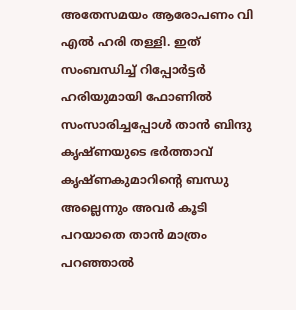അതേസമയം ആരോപണം വി എല്‍ ഹരി തള്ളി. ഇത് സംബന്ധിച്ച് റിപ്പോര്‍ട്ടര്‍ ഹരിയുമായി ഫോണില്‍ സംസാരിച്ചപ്പോള്‍ താന്‍ ബിന്ദു കൃഷ്ണയുടെ ഭര്‍ത്താവ് കൃഷ്ണകുമാറിന്റെ ബന്ധു അല്ലെന്നും അവര്‍ കൂടി പറയാതെ താന്‍ മാത്രം പറഞ്ഞാല്‍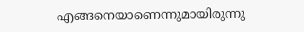എങ്ങനെയാണെന്നുമായിരുന്നു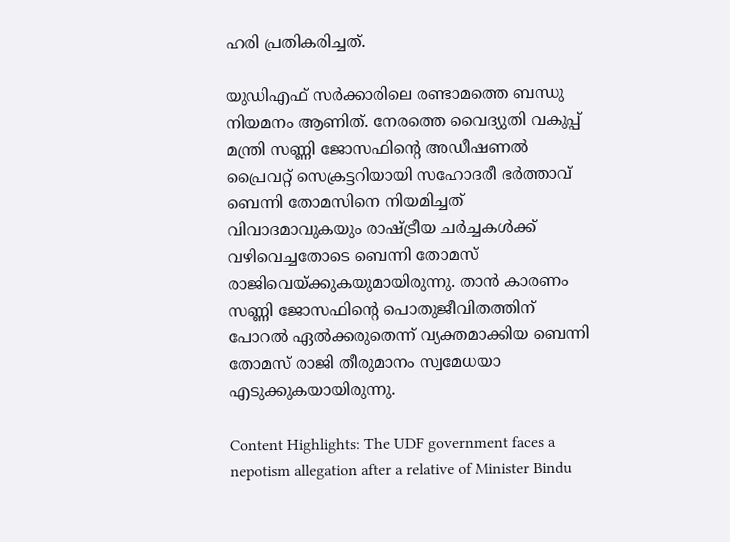ഹരി പ്രതികരിച്ചത്.

യുഡിഎഫ് സര്‍ക്കാരിലെ രണ്ടാമത്തെ ബന്ധു നിയമനം ആണിത്. നേരത്തെ വൈദ്യുതി വകുപ്പ് മന്ത്രി സണ്ണി ജോസഫിന്റെ അഡീഷണല്‍ പ്രൈവറ്റ് സെക്രട്ടറിയായി സഹോദരീ ഭര്‍ത്താവ് ബെന്നി തോമസിനെ നിയമിച്ചത് വിവാദമാവുകയും രാഷ്ട്രീയ ചര്‍ച്ചകള്‍ക്ക് വഴിവെച്ചതോടെ ബെന്നി തോമസ് രാജിവെയ്ക്കുകയുമായിരുന്നു. താന്‍ കാരണം സണ്ണി ജോസഫിന്റെ പൊതുജീവിതത്തിന് പോറല്‍ ഏല്‍ക്കരുതെന്ന് വ്യക്തമാക്കിയ ബെന്നി തോമസ് രാജി തീരുമാനം സ്വമേധയാ എടുക്കുകയായിരുന്നു.

Content Highlights: The UDF government faces a nepotism allegation after a relative of Minister Bindu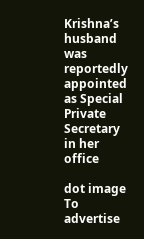Krishna’s husband was reportedly appointed as Special Private Secretary in her office

dot image
To advertise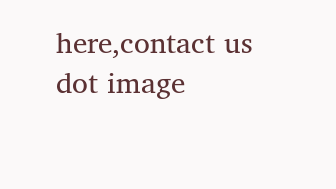here,contact us
dot image